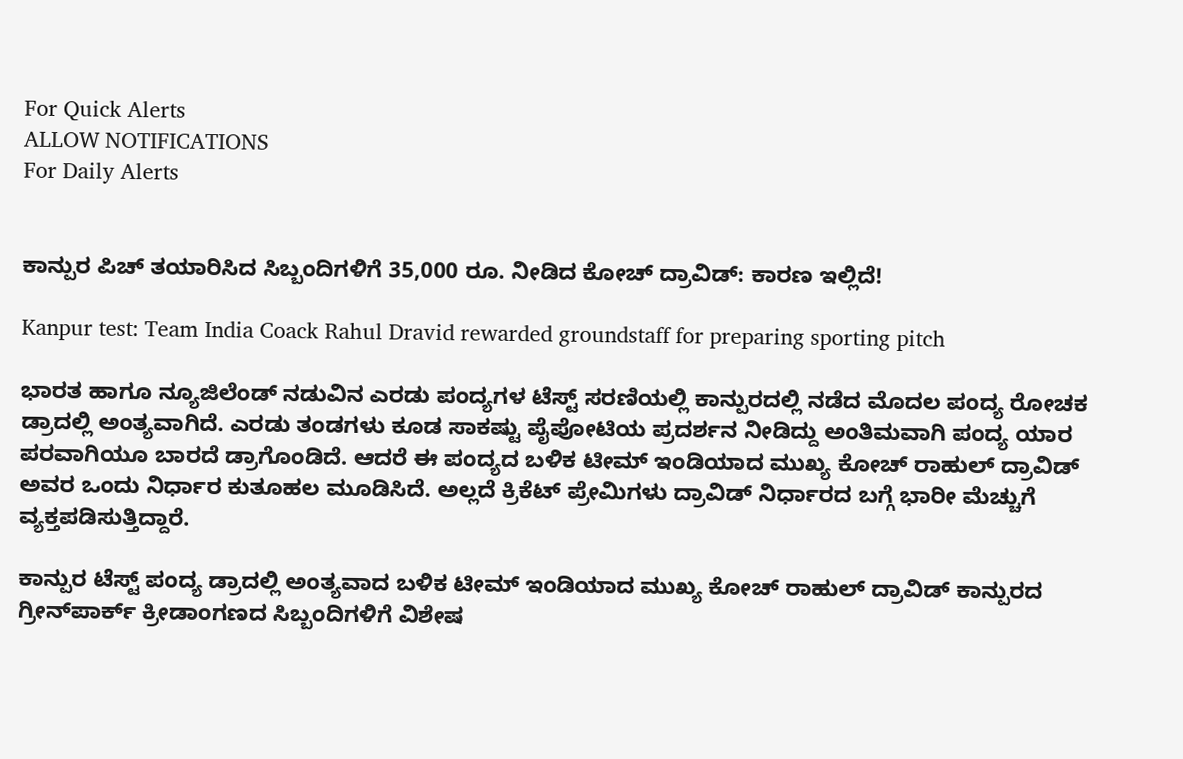For Quick Alerts
ALLOW NOTIFICATIONS
For Daily Alerts


ಕಾನ್ಪುರ ಪಿಚ್ ತಯಾರಿಸಿದ ಸಿಬ್ಬಂದಿಗಳಿಗೆ 35,000 ರೂ. ನೀಡಿದ ಕೋಚ್ ದ್ರಾವಿಡ್: ಕಾರಣ ಇಲ್ಲಿದೆ!

Kanpur test: Team India Coack Rahul Dravid rewarded groundstaff for preparing sporting pitch

ಭಾರತ ಹಾಗೂ ನ್ಯೂಜಿಲೆಂಡ್ ನಡುವಿನ ಎರಡು ಪಂದ್ಯಗಳ ಟೆಸ್ಟ್ ಸರಣಿಯಲ್ಲಿ ಕಾನ್ಪುರದಲ್ಲಿ ನಡೆದ ಮೊದಲ ಪಂದ್ಯ ರೋಚಕ ಡ್ರಾದಲ್ಲಿ ಅಂತ್ಯವಾಗಿದೆ. ಎರಡು ತಂಡಗಳು ಕೂಡ ಸಾಕಷ್ಟು ಪೈಪೋಟಿಯ ಪ್ರದರ್ಶನ ನೀಡಿದ್ದು ಅಂತಿಮವಾಗಿ ಪಂದ್ಯ ಯಾರ ಪರವಾಗಿಯೂ ಬಾರದೆ ಡ್ರಾಗೊಂಡಿದೆ. ಆದರೆ ಈ ಪಂದ್ಯದ ಬಳಿಕ ಟೀಮ್ ಇಂಡಿಯಾದ ಮುಖ್ಯ ಕೋಚ್ ರಾಹುಲ್ ದ್ರಾವಿಡ್ ಅವರ ಒಂದು ನಿರ್ಧಾರ ಕುತೂಹಲ ಮೂಡಿಸಿದೆ. ಅಲ್ಲದೆ ಕ್ರಿಕೆಟ್ ಪ್ರೇಮಿಗಳು ದ್ರಾವಿಡ್ ನಿರ್ಧಾರದ ಬಗ್ಗೆ ಭಾರೀ ಮೆಚ್ಚುಗೆ ವ್ಯಕ್ತಪಡಿಸುತ್ತಿದ್ದಾರೆ.

ಕಾನ್ಪುರ ಟೆಸ್ಟ್ ಪಂದ್ಯ ಡ್ರಾದಲ್ಲಿ ಅಂತ್ಯವಾದ ಬಳಿಕ ಟೀಮ್ ಇಂಡಿಯಾದ ಮುಖ್ಯ ಕೋಚ್ ರಾಹುಲ್ ದ್ರಾವಿಡ್ ಕಾನ್ಪುರದ ಗ್ರೀನ್‌ಪಾರ್ಕ್ ಕ್ರೀಡಾಂಗಣದ ಸಿಬ್ಬಂದಿಗಳಿಗೆ ವಿಶೇಷ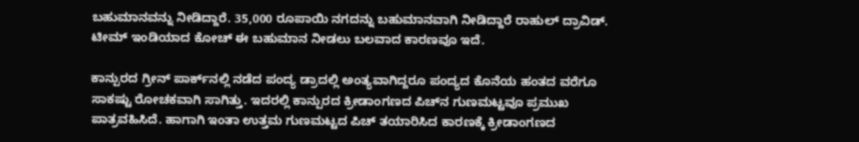ಬಹುಮಾನವನ್ನು ನೀಡಿದ್ದಾರೆ. 35,000 ರೂಪಾಯಿ ನಗದನ್ನು ಬಹುಮಾನವಾಗಿ ನೀಡಿದ್ದಾರೆ ರಾಹುಲ್ ದ್ರಾವಿಡ್. ಟೀಮ್ ಇಂಡಿಯಾದ ಕೋಚ್ ಈ ಬಹುಮಾನ ನೀಡಲು ಬಲವಾದ ಕಾರಣವೂ ಇದೆ.

ಕಾನ್ಪುರದ ಗ್ರೀನ್ ಪಾರ್ಕ್‌ನಲ್ಲಿ ನಡೆದ ಪಂದ್ಯ ಡ್ರಾದಲ್ಲಿ ಅಂತ್ಯವಾಗಿದ್ದರೂ ಪಂದ್ಯದ ಕೊನೆಯ ಹಂತದ ವರೆಗೂ ಸಾಕಷ್ಟು ರೋಚಕವಾಗಿ ಸಾಗಿತ್ತು. ಇದರಲ್ಲಿ ಕಾನ್ಪುರದ ಕ್ರೀಡಾಂಗಣದ ಪಿಚ್‌ನ ಗುಣಮಟ್ಟವೂ ಪ್ರಮುಖ ಪಾತ್ರವಹಿಸಿದೆ. ಹಾಗಾಗಿ ಇಂತಾ ಉತ್ತಮ ಗುಣಮಟ್ಟದ ಪಿಚ್ ತಯಾರಿಸಿದ ಕಾರಣಕ್ಕೆ ಕ್ರೀಡಾಂಗಣದ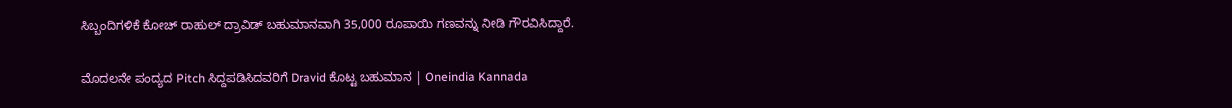ಸಿಬ್ಬಂದಿಗಳಿಕೆ ಕೋಚ್ ರಾಹುಲ್ ದ್ರಾವಿಡ್ ಬಹುಮಾನವಾಗಿ 35,000 ರೂಪಾಯಿ ಗಣವನ್ನು ನೀಡಿ ಗೌರವಿಸಿದ್ದಾರೆ.

ಮೊದಲನೇ ಪಂದ್ಯದ Pitch ಸಿದ್ದಪಡಿಸಿದವರಿಗೆ Dravid ಕೊಟ್ಟ ಬಹುಮಾನ | Oneindia Kannada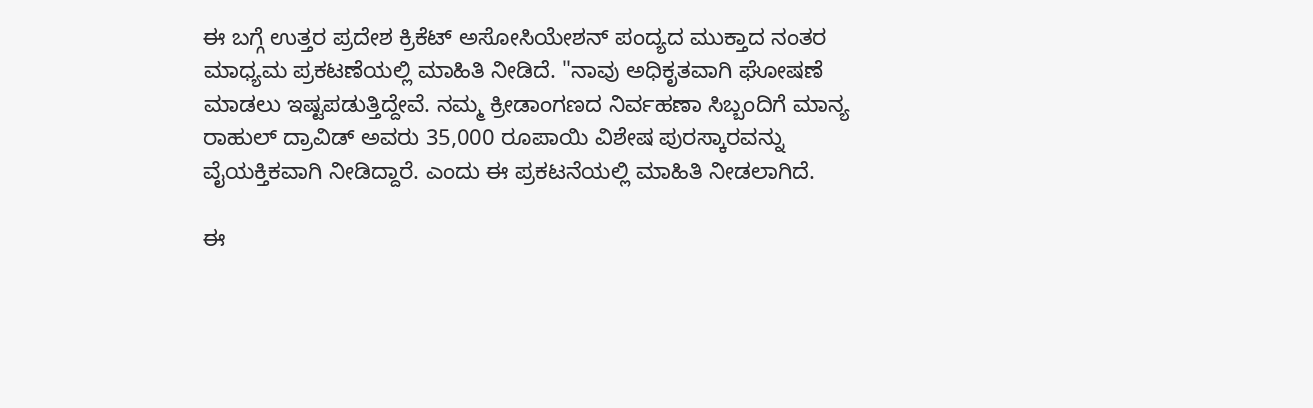ಈ ಬಗ್ಗೆ ಉತ್ತರ ಪ್ರದೇಶ ಕ್ರಿಕೆಟ್ ಅಸೋಸಿಯೇಶನ್ ಪಂದ್ಯದ ಮುಕ್ತಾದ ನಂತರ ಮಾಧ್ಯಮ ಪ್ರಕಟಣೆಯಲ್ಲಿ ಮಾಹಿತಿ ನೀಡಿದೆ. "ನಾವು ಅಧಿಕೃತವಾಗಿ ಘೋಷಣೆ ಮಾಡಲು ಇಷ್ಟಪಡುತ್ತಿದ್ದೇವೆ. ನಮ್ಮ ಕ್ರೀಡಾಂಗಣದ ನಿರ್ವಹಣಾ ಸಿಬ್ಬಂದಿಗೆ ಮಾನ್ಯ ರಾಹುಲ್ ದ್ರಾವಿಡ್ ಅವರು 35,000 ರೂಪಾಯಿ ವಿಶೇಷ ಪುರಸ್ಕಾರವನ್ನು ವೈಯಕ್ತಿಕವಾಗಿ ನೀಡಿದ್ದಾರೆ. ಎಂದು ಈ ಪ್ರಕಟನೆಯಲ್ಲಿ ಮಾಹಿತಿ ನೀಡಲಾಗಿದೆ.

ಈ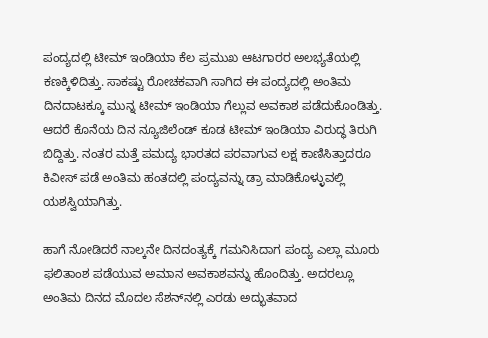ಪಂದ್ಯದಲ್ಲಿ ಟೀಮ್ ಇಂಡಿಯಾ ಕೆಲ ಪ್ರಮುಖ ಆಟಗಾರರ ಅಲಭ್ಯತೆಯಲ್ಲಿ ಕಣಕ್ಕಿಳಿದಿತ್ತು. ಸಾಕಷ್ಟು ರೋಚಕವಾಗಿ ಸಾಗಿದ ಈ ಪಂದ್ಯದಲ್ಲಿ ಅಂತಿಮ ದಿನದಾಟಕ್ಕೂ ಮುನ್ನ ಟೀಮ್ ಇಂಡಿಯಾ ಗೆಲ್ಲುವ ಅವಕಾಶ ಪಡೆದುಕೊಂಡಿತ್ತು. ಆದರೆ ಕೊನೆಯ ದಿನ ನ್ಯೂಜಿಲೆಂಡ್ ಕೂಡ ಟೀಮ್ ಇಂಡಿಯಾ ವಿರುದ್ಧ ತಿರುಗಿ ಬಿದ್ದಿತ್ತು. ನಂತರ ಮತ್ತೆ ಪಮದ್ಯ ಭಾರತದ ಪರವಾಗುವ ಲಕ್ಷ ಕಾಣಿಸಿತ್ತಾದರೂ ಕಿವೀಸ್ ಪಡೆ ಅಂತಿಮ ಹಂತದಲ್ಲಿ ಪಂದ್ಯವನ್ನು ಡ್ರಾ ಮಾಡಿಕೊಳ್ಳುವಲ್ಲಿ ಯಶಸ್ವಿಯಾಗಿತ್ತು.

ಹಾಗೆ ನೋಡಿದರೆ ನಾಲ್ಕನೇ ದಿನದಂತ್ಯಕ್ಕೆ ಗಮನಿಸಿದಾಗ ಪಂದ್ಯ ಎಲ್ಲಾ ಮೂರು ಫಲಿತಾಂಶ ಪಡೆಯುವ ಅಮಾನ ಅವಕಾಶವನ್ನು ಹೊಂದಿತ್ತು. ಅದರಲ್ಲೂ ಅಂತಿಮ ದಿನದ ಮೊದಲ ಸೆಶನ್‌ನಲ್ಲಿ ಎರಡು ಅದ್ಭುತವಾದ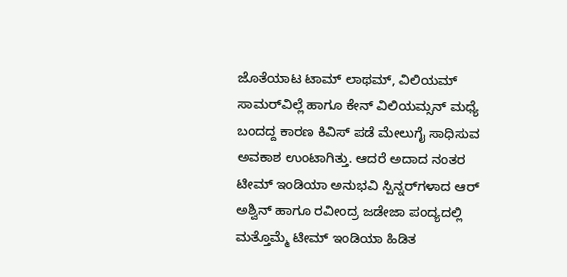ಜೊತೆಯಾಟ ಟಾಮ್ ಲಾಥಮ್, ವಿಲಿಯಮ್ ಸಾಮರ್‌ವಿಲ್ಲೆ ಹಾಗೂ ಕೇನ್ ವಿಲಿಯಮ್ಸನ್ ಮಧ್ಯೆ ಬಂದದ್ದ ಕಾರಣ ಕಿವಿಸ್ ಪಡೆ ಮೇಲುಗೈ ಸಾಧಿಸುವ ಅವಕಾಶ ಉಂಟಾಗಿತ್ತು. ಆದರೆ ಅದಾದ ನಂತರ ಟೀಮ್ ಇಂಡಿಯಾ ಅನುಭವಿ ಸ್ಪಿನ್ನರ್‌ಗಳಾದ ಆರ್ ಅಶ್ವಿನ್ ಹಾಗೂ ರವೀಂದ್ರ ಜಡೇಜಾ ಪಂದ್ಯದಲ್ಲಿ ಮತ್ತೊಮ್ಮೆ ಟೀಮ್ ಇಂಡಿಯಾ ಹಿಡಿತ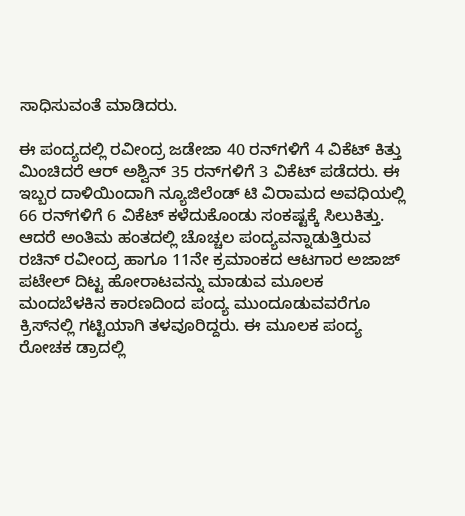ಸಾಧಿಸುವಂತೆ ಮಾಡಿದರು.

ಈ ಪಂದ್ಯದಲ್ಲಿ ರವೀಂದ್ರ ಜಡೇಜಾ 40 ರನ್‌ಗಳಿಗೆ 4 ವಿಕೆಟ್ ಕಿತ್ತು ಮಿಂಚಿದರೆ ಆರ್ ಅಶ್ವಿನ್ 35 ರನ್‌ಗಳಿಗೆ 3 ವಿಕೆಟ್ ಪಡೆದರು. ಈ ಇಬ್ಬರ ದಾಳಿಯಿಂದಾಗಿ ನ್ಯೂಜಿಲೆಂಡ್ ಟಿ ವಿರಾಮದ ಅವಧಿಯಲ್ಲಿ 66 ರನ್‌ಗಳಿಗೆ 6 ವಿಕೆಟ್ ಕಳೆದುಕೊಂಡು ಸಂಕಷ್ಟಕ್ಕೆ ಸಿಲುಕಿತ್ತು. ಆದರೆ ಅಂತಿಮ ಹಂತದಲ್ಲಿ ಚೊಚ್ಚಲ ಪಂದ್ಯವನ್ನಾಡುತ್ತಿರುವ ರಚಿನ್ ರವೀಂದ್ರ ಹಾಗೂ 11ನೇ ಕ್ರಮಾಂಕದ ಆಟಗಾರ ಅಜಾಜ್ ಪಟೇಲ್ ದಿಟ್ಟ ಹೋರಾಟವನ್ನು ಮಾಡುವ ಮೂಲಕ ಮಂದಬೆಳಕಿನ ಕಾರಣದಿಂದ ಪಂದ್ಯ ಮುಂದೂಡುವವರೆಗೂ ಕ್ರಿಸ್‌ನಲ್ಲಿ ಗಟ್ಟಿಯಾಗಿ ತಳವೂರಿದ್ದರು. ಈ ಮೂಲಕ ಪಂದ್ಯ ರೋಚಕ ಡ್ರಾದಲ್ಲಿ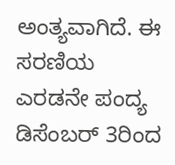ಅಂತ್ಯವಾಗಿದೆ. ಈ ಸರಣಿಯ ಎರಡನೇ ಪಂದ್ಯ ಡಿಸೆಂಬರ್ 3ರಿಂದ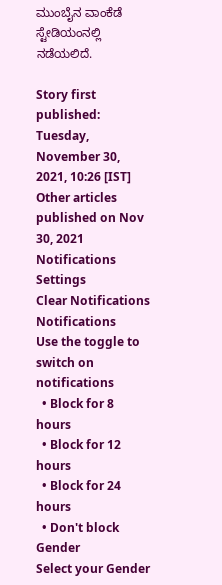ಮುಂಬೈನ ವಾಂಕೆಡೆ ಸ್ಟೇಡಿಯಂನಲ್ಲಿ ನಡೆಯಲಿದೆ.

Story first published: Tuesday, November 30, 2021, 10:26 [IST]
Other articles published on Nov 30, 2021
Notifications
Settings
Clear Notifications
Notifications
Use the toggle to switch on notifications
  • Block for 8 hours
  • Block for 12 hours
  • Block for 24 hours
  • Don't block
Gender
Select your Gender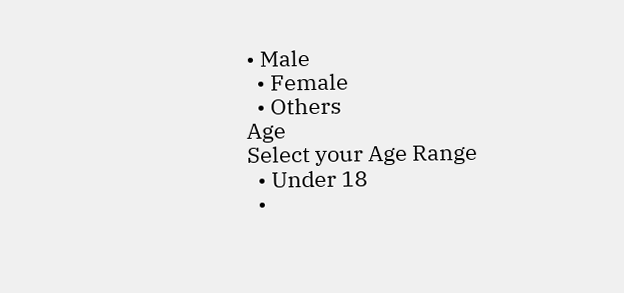• Male
  • Female
  • Others
Age
Select your Age Range
  • Under 18
  •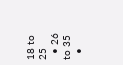18 to 25
  • 26 to 35
  •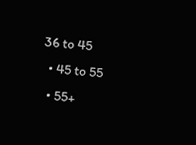36 to 45
  • 45 to 55
  • 55+